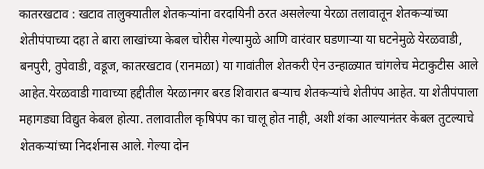कातरखटाव : खटाव तालुक्यातील शेतकऱ्यांना वरदायिनी ठरत असलेल्या येरळा तलावातून शेतकऱ्यांच्या शेतीपंपाच्या दहा ते बारा लाखांच्या केबल चोरीस गेल्यामुळे आणि वारंवार घडणाऱ्या या घटनेमुळे येरळवाडी, बनपुरी, तुपेवाडी, वडूज, कातरखटाव (रानमळा) या गावांतील शेतकरी ऐन उन्हाळ्यात चांगलेच मेटाकुटीस आले आहेत.येरळवाडी गावाच्या हद्दीतील येरळानगर बरड शिवारात बऱ्याच शेतकऱ्यांचे शेतीपंप आहेत. या शेतीपंपाला महागड्या विद्युत केबल होत्या. तलावातील कृषिपंप का चालू होत नाही, अशी शंका आल्यानंतर केबल तुटल्याचे शेतकऱ्यांच्या निदर्शनास आले. गेल्या दोन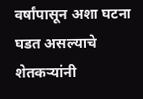वर्षांपासून अशा घटना घडत असल्याचे शेतकऱ्यांनी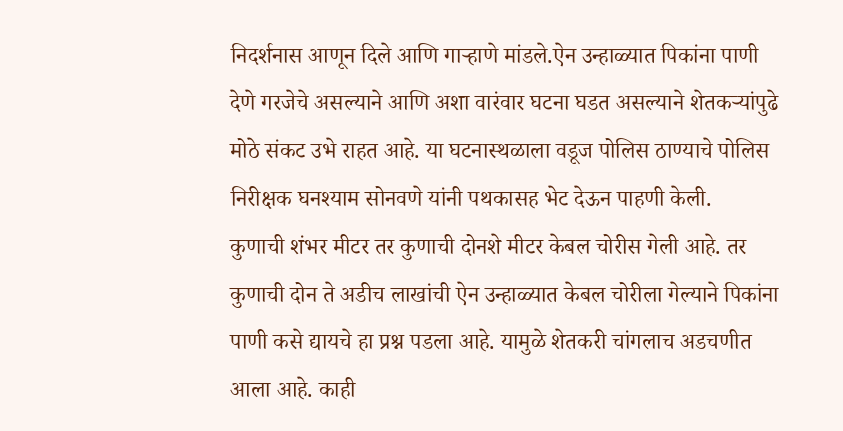निदर्शनास आणून दिले आणि गाऱ्हाणे मांडले.ऐन उन्हाळ्यात पिकांना पाणी देणे गरजेचे असल्याने आणि अशा वारंवार घटना घडत असल्याने शेतकऱ्यांपुढे मोठे संकट उभे राहत आहे. या घटनास्थळाला वडूज पोलिस ठाण्याचे पोलिस निरीक्षक घनश्याम सोनवणे यांनी पथकासह भेट देऊन पाहणी केली.
कुणाची शंभर मीटर तर कुणाची दोनशे मीटर केबल चोरीस गेली आहे. तर कुणाची दोन ते अडीच लाखांची ऐन उन्हाळ्यात केबल चोरीला गेल्याने पिकांना पाणी कसे द्यायचे हा प्रश्न पडला आहे. यामुळे शेतकरी चांगलाच अडचणीत आला आहे. काही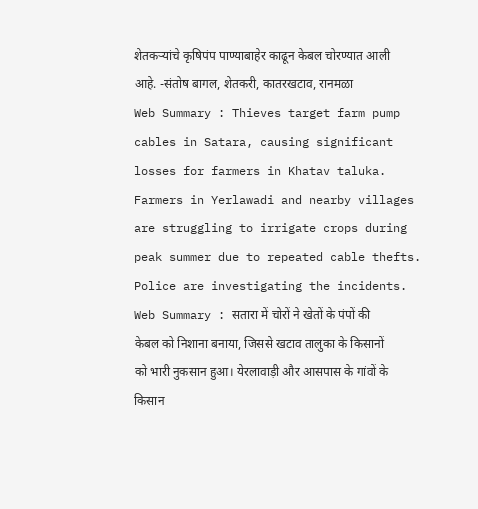शेतकऱ्यांचे कृषिपंप पाण्याबाहेर काढून केबल चोरण्यात आली आहे. -संतोष बागल, शेतकरी, कातरखटाव, रानमळा
Web Summary : Thieves target farm pump cables in Satara, causing significant losses for farmers in Khatav taluka. Farmers in Yerlawadi and nearby villages are struggling to irrigate crops during peak summer due to repeated cable thefts. Police are investigating the incidents.
Web Summary : सतारा में चोरों ने खेतों के पंपों की केबल को निशाना बनाया, जिससे खटाव तालुका के किसानों को भारी नुकसान हुआ। येरलावाड़ी और आसपास के गांवों के किसान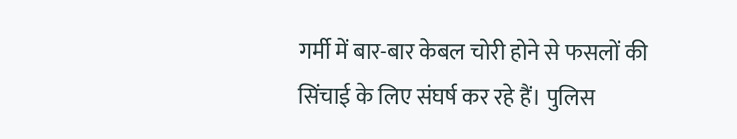गर्मी में बार-बार केबल चोरी होने से फसलों की सिंचाई के लिए संघर्ष कर रहे हैं। पुलिस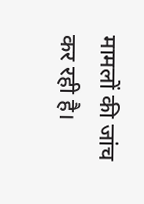मामलों की जांच कर रही है।